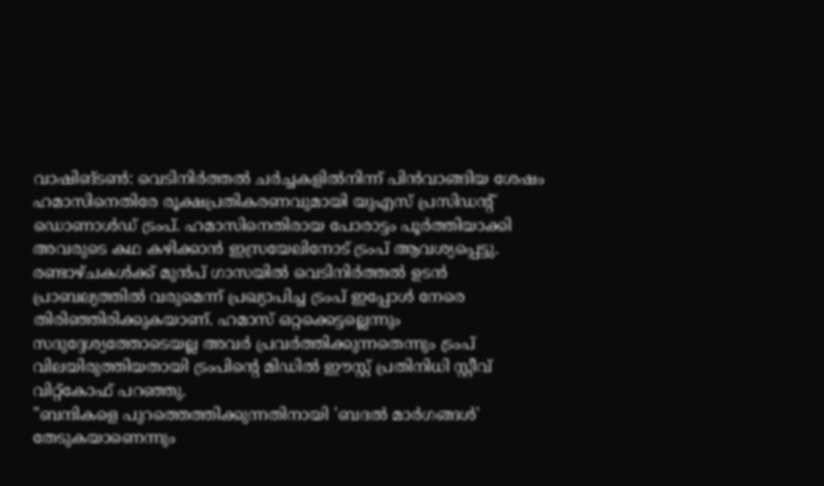വാഷിങ്ടൺ: വെടിനിർത്തൽ ചർച്ചകളിൽനിന്ന് പിൻവാങ്ങിയ ശേഷം ഹമാസിനെതിരേ രൂക്ഷപ്രതികരണവുമായി യുഎസ് പ്രസിഡന്റ് ഡൊണാൾഡ് ട്രംപ്. ഹമാസിനെതിരായ പോരാട്ടം പൂർത്തിയാക്കി അവരുടെ കഥ കഴിക്കാൻ ഇസ്രയേലിനോട് ട്രംപ് ആവശ്യപ്പെട്ടു.
രണ്ടാഴ്ചകൾക്ക് മുൻപ് ഗാസയിൽ വെടിനിർത്തൽ ഉടൻ പ്രാബല്യത്തിൽ വരുമെന്ന് പ്രഖ്യാപിച്ച ട്രംപ് ഇപ്പോൾ നേരെ തിരിഞ്ഞിരിക്കുകയാണ്. ഹമാസ് ഒറ്റക്കെട്ടല്ലെന്നും സദുദ്ദേശ്യത്തോടെയല്ല അവർ പ്രവർത്തിക്കുന്നതെന്നും ട്രംപ് വിലയിരുത്തിയതായി ട്രംപിന്റെ മിഡിൽ ഈസ്റ്റ് പ്രതിനിധി സ്റ്റീവ് വിറ്റ്കോഫ് പറഞ്ഞു.
"ബന്ദികളെ പുറത്തെത്തിക്കുന്നതിനായി 'ബദൽ മാർഗങ്ങൾ' തേടുകയാണെന്നും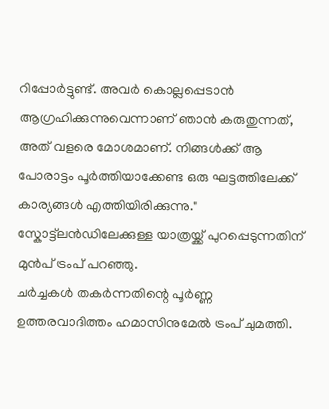റിപ്പോർട്ടുണ്ട്. അവർ കൊല്ലപ്പെടാൻ ആഗ്രഹിക്കുന്നുവെന്നാണ് ഞാൻ കരുതുന്നത്, അത് വളരെ മോശമാണ്. നിങ്ങൾക്ക് ആ പോരാട്ടം പൂർത്തിയാക്കേണ്ട ഒരു ഘട്ടത്തിലേക്ക് കാര്യങ്ങൾ എത്തിയിരിക്കുന്നു." സ്കോട്ട്ലൻഡിലേക്കുള്ള യാത്രയ്ക്ക് പുറപ്പെടുന്നതിന് മുൻപ് ട്രംപ് പറഞ്ഞു.
ചർച്ചകൾ തകർന്നതിന്റെ പൂർണ്ണ ഉത്തരവാദിത്തം ഹമാസിനുമേൽ ട്രംപ് ചുമത്തി.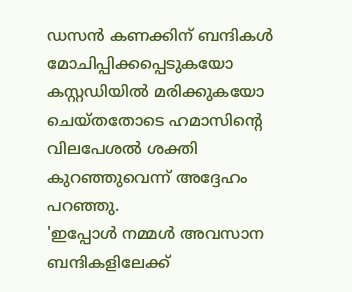ഡസൻ കണക്കിന് ബന്ദികൾ മോചിപ്പിക്കപ്പെടുകയോ കസ്റ്റഡിയിൽ മരിക്കുകയോ ചെയ്തതോടെ ഹമാസിന്റെ വിലപേശൽ ശക്തി കുറഞ്ഞുവെന്ന് അദ്ദേഹം പറഞ്ഞു.
'ഇപ്പോൾ നമ്മൾ അവസാന ബന്ദികളിലേക്ക്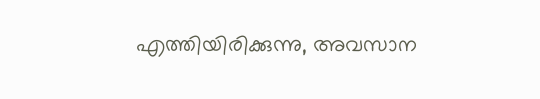എത്തിയിരിക്കുന്നു, അവസാന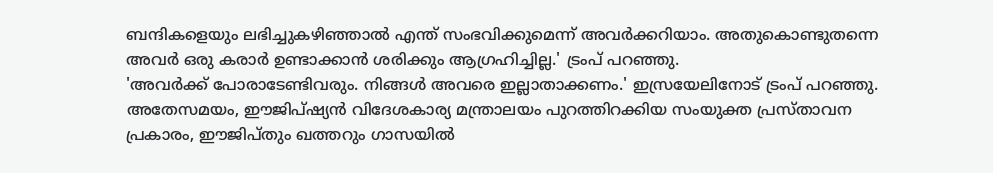ബന്ദികളെയും ലഭിച്ചുകഴിഞ്ഞാൽ എന്ത് സംഭവിക്കുമെന്ന് അവർക്കറിയാം. അതുകൊണ്ടുതന്നെ അവർ ഒരു കരാർ ഉണ്ടാക്കാൻ ശരിക്കും ആഗ്രഹിച്ചില്ല.' ട്രംപ് പറഞ്ഞു.
'അവർക്ക് പോരാടേണ്ടിവരും. നിങ്ങൾ അവരെ ഇല്ലാതാക്കണം.' ഇസ്രയേലിനോട് ട്രംപ് പറഞ്ഞു. അതേസമയം, ഈജിപ്ഷ്യൻ വിദേശകാര്യ മന്ത്രാലയം പുറത്തിറക്കിയ സംയുക്ത പ്രസ്താവന പ്രകാരം, ഈജിപ്തും ഖത്തറും ഗാസയിൽ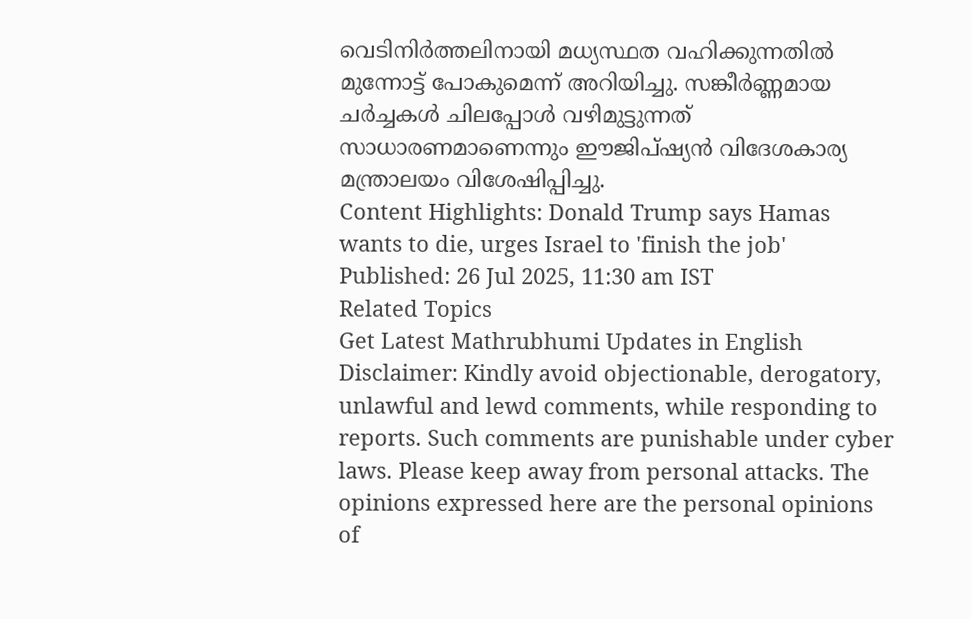വെടിനിർത്തലിനായി മധ്യസ്ഥത വഹിക്കുന്നതിൽ മുന്നോട്ട് പോകുമെന്ന് അറിയിച്ചു. സങ്കീർണ്ണമായ ചർച്ചകൾ ചിലപ്പോൾ വഴിമുട്ടുന്നത് സാധാരണമാണെന്നും ഈജിപ്ഷ്യൻ വിദേശകാര്യ മന്ത്രാലയം വിശേഷിപ്പിച്ചു.
Content Highlights: Donald Trump says Hamas wants to die, urges Israel to 'finish the job'
Published: 26 Jul 2025, 11:30 am IST
Related Topics
Get Latest Mathrubhumi Updates in English
Disclaimer: Kindly avoid objectionable, derogatory, unlawful and lewd comments, while responding to reports. Such comments are punishable under cyber laws. Please keep away from personal attacks. The opinions expressed here are the personal opinions of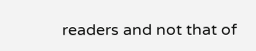readers and not that of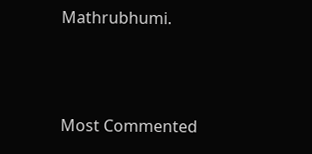Mathrubhumi.



Most Commented